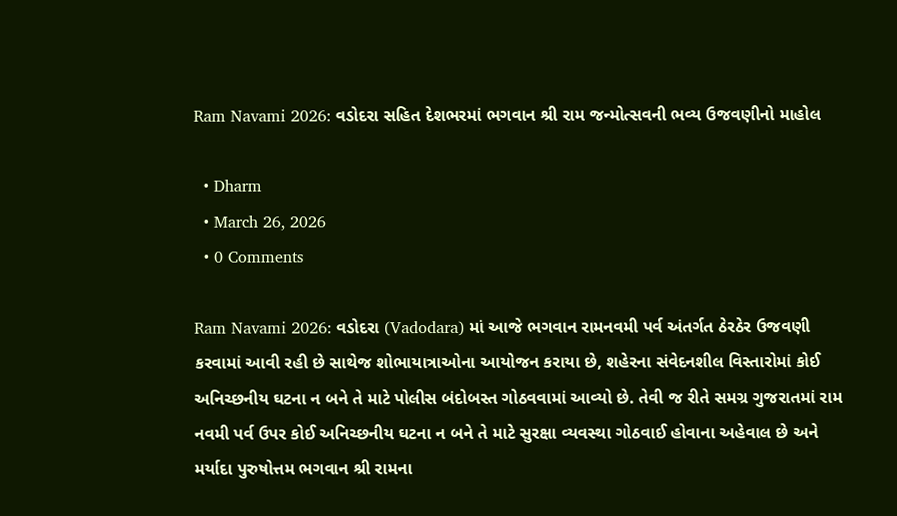Ram Navami 2026: વડોદરા સહિત દેશભરમાં ભગવાન શ્રી રામ જન્મોત્સવની ભવ્ય ઉજવણીનો માહોલ

  • Dharm
  • March 26, 2026
  • 0 Comments

Ram Navami 2026: વડોદરા (Vadodara) માં આજે ભગવાન રામનવમી પર્વ અંતર્ગત ઠેરઠેર ઉજવણી કરવામાં આવી રહી છે સાથેજ શોભાયાત્રાઓના આયોજન કરાયા છે, શહેરના સંવેદનશીલ વિસ્તારોમાં કોઈ અનિચ્છનીય ઘટના ન બને તે માટે પોલીસ બંદોબસ્ત ગોઠવવામાં આવ્યો છે. તેવી જ રીતે સમગ્ર ગુજરાતમાં રામ નવમી પર્વ ઉપર કોઈ અનિચ્છનીય ઘટના ન બને તે માટે સુરક્ષા વ્યવસ્થા ગોઠવાઈ હોવાના અહેવાલ છે અને મર્યાદા પુરુષોત્તમ ભગવાન શ્રી રામના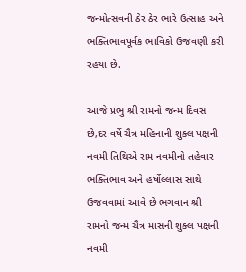જન્મોત્સવની ઠેર ઠેર ભારે ઉત્સાહ અને ભક્તિભાવપૂર્વક ભાવિકો ઉજવણી કરી રહયા છે.

આજે પ્રભુ શ્રી રામનો જન્મ દિવસ છે,દર વર્ષે ચૈત્ર મહિનાની શુક્લ પક્ષની નવમી તિથિએ રામ નવમીનો તહેવાર ભક્તિભાવ અને હર્ષોલ્લાસ સાથે ઉજવવામાં આવે છે ભગવાન શ્રી રામનો જન્મ ચૈત્ર માસની શુક્લ પક્ષની નવમી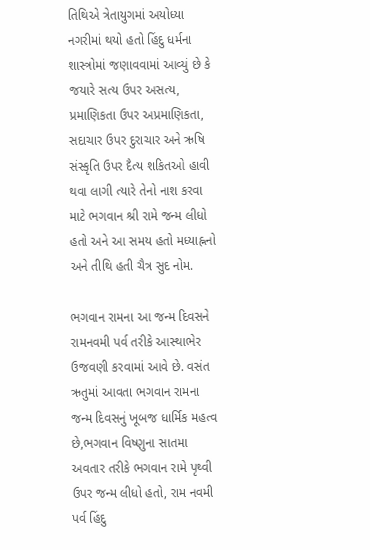તિથિએ ત્રેતાયુગમાં અયોધ્યા નગરીમાં થયો હતો હિંદુ ધર્મના શાસ્ત્રોમાં જણાવવામાં આવ્યું છે કે જયારે સત્‍ય ઉપર અસત્‍ય, પ્રમાણિકતા ઉપર અપ્રમાણિકતા, સદાચાર ઉપર દુરાચાર અને ઋષિ સંસ્‍કૃતિ ઉપર દૈત્‍ય શકિતઓ હાવી થવા લાગી ત્‍યારે તેનો નાશ કરવા માટે ભગવાન શ્રી રામે જન્‍મ લીધો હતો અને આ સમય હતો મધ્યાહ્નનો અને તીથિ હતી ચૈત્ર સુદ નોમ.

ભગવાન રામના આ જન્‍મ દિવસને રામનવમી પર્વ તરીકે આસ્થાભેર ઉજવણી કરવામાં આવે છે. વસંત ઋતુમાં આવતા ભગવાન રામના જન્મ દિવસનું ખૂબજ ધાર્મિક મહત્વ છે,ભગવાન વિષ્ણુના સાતમા અવતાર તરીકે ભગવાન રામે પૃથ્વી ઉપર જન્મ લીધો હતો, રામ નવમી પર્વ હિંદુ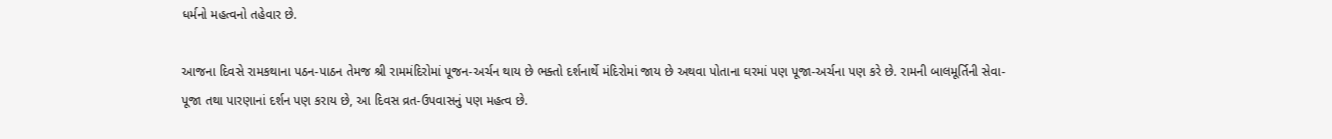ધર્મનો મહત્વનો તહેવાર છે.

આજના દિવસે રામકથાના પઠન-પાઠન તેમજ શ્રી રામમંદિરોમાં પૂજન-અર્ચન થાય છે ભક્તો દર્શનાર્થે મંદિરોમાં જાય છે અથવા પોતાના ઘરમાં પણ પૂજા-અર્ચના પણ કરે છે. રામની બાલમૂર્તિની સેવા-પૂજા તથા પારણાનાં દર્શન પણ કરાય છે, આ દિવસ વ્રત-ઉપવાસનું પણ મહત્વ છે.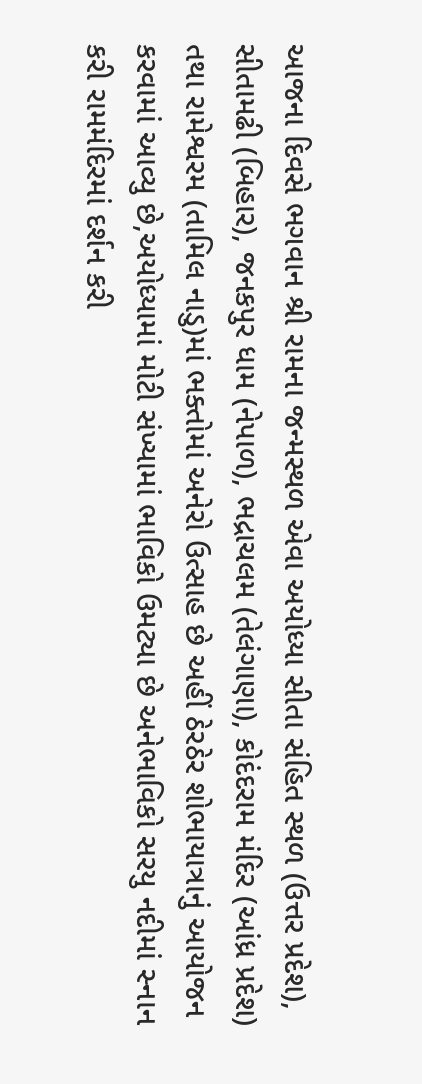આજના દિવસે ભગવાન શ્રી રામના જન્મસ્થળ એવા અયોધ્યા સીતા સંહિત સ્થળ (ઉત્તર પ્રદેશ), સીતામઢી (બિહાર), જનકપુર ધામ (નેપાળ), ભદ્રાચલમ (તેલંગાણા), કોદંદરામ મંદિર (આંધ્ર પ્રદેશ) તથા રામેશ્વરમ (તામિલ નાડુ)માં ભક્તોમાં અનેરો ઉત્સાહ છે અહીં ઠેરઠેર શોભાયાત્રાનું આયોજન કરવામાં આવ્યુ છે,અયોધ્યામાં મોટી સંખ્યામાં ભાવિકો ઉમટ્યા છે અનેભાવિકો સરયુ નદીમાં સ્નાન કરી રામમંદિરમાં દર્શન કરી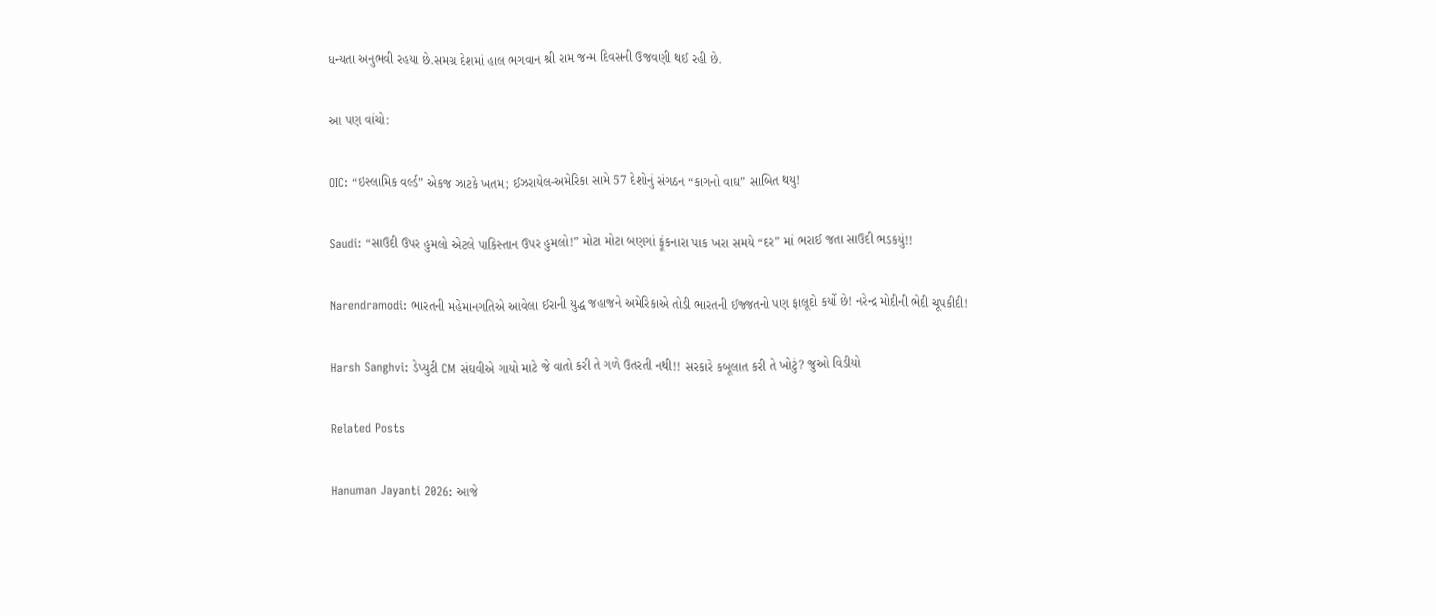ધન્યતા અનુભવી રહયા છે.સમગ્ર દેશમાં હાલ ભગવાન શ્રી રામ જન્મ દિવસની ઉજવણી થઈ રહી છે.

આ પણ વાંચો:

OIC: “ઇસ્લામિક વર્લ્ડ” એકજ ઝાટકે ખતમ; ઈઝરાયેલ-અમેરિકા સામે 57 દેશોનું સંગઠન “કાગનો વાઘ” સાબિત થયુ!

Saudi: “સાઉદી ઉપર હુમલો એટલે પાકિસ્તાન ઉપર હુમલો!” મોટા મોટા બણગાં ફૂંકનારા પાક ખરા સમયે “દર” માં ભરાઈ જતા સાઉદી ભડકયું!!

Narendramodi: ભારતની મહેમાનગતિએ આવેલા ઈરાની યુદ્ધ જહાજને અમેરિકાએ તોડી ભારતની ઈજ્જતનો પણ ફાલૂદો કર્યો છે! નરેન્દ્ર મોદીની ભેદી ચૂપકીદી!

Harsh Sanghvi: ડેપ્યુટી CM સંઘવીએ ગાયો માટે જે વાતો કરી તે ગળે ઉતરતી નથી!! સરકારે કબૂલાત કરી તે ખોટું? જુઓ વિડીયો

Related Posts

Hanuman Jayanti 2026: આજે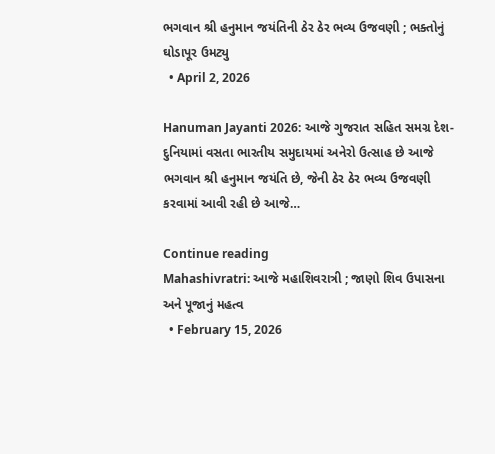ભગવાન શ્રી હનુમાન જયંતિની ઠેર ઠેર ભવ્ય ઉજવણી ; ભક્તોનું ઘોડાપૂર ઉમટ્યુ
  • April 2, 2026

Hanuman Jayanti 2026: આજે ગુજરાત સહિત સમગ્ર દેશ-દુનિયામાં વસતા ભારતીય સમુદાયમાં અનેરો ઉત્સાહ છે આજે ભગવાન શ્રી હનુમાન જયંતિ છે, જેની ઠેર ઠેર ભવ્ય ઉજવણી કરવામાં આવી રહી છે આજે…

Continue reading
Mahashivratri: આજે મહાશિવરાત્રી ; જાણો શિવ ઉપાસના અને પૂજાનું મહત્વ
  • February 15, 2026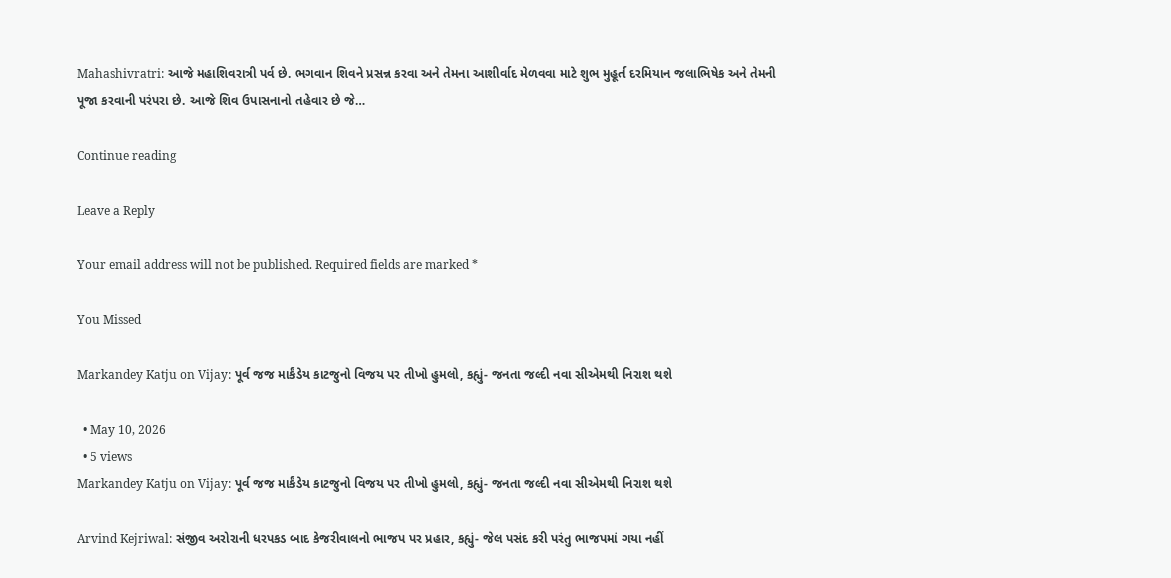Mahashivratri: આજે મહાશિવરાત્રી પર્વ છે. ભગવાન શિવને પ્રસન્ન કરવા અને તેમના આશીર્વાદ મેળવવા માટે શુભ મુહૂર્ત દરમિયાન જલાભિષેક અને તેમની પૂજા કરવાની પરંપરા છે. આજે શિવ ઉપાસનાનો તહેવાર છે જે…

Continue reading

Leave a Reply

Your email address will not be published. Required fields are marked *

You Missed

Markandey Katju on Vijay: પૂર્વ જજ માર્કંડેય કાટજુનો વિજય પર તીખો હુમલો, કહ્યું- જનતા જલ્દી નવા સીએમથી નિરાશ થશે

  • May 10, 2026
  • 5 views
Markandey Katju on Vijay: પૂર્વ જજ માર્કંડેય કાટજુનો વિજય પર તીખો હુમલો, કહ્યું- જનતા જલ્દી નવા સીએમથી નિરાશ થશે

Arvind Kejriwal: સંજીવ અરોરાની ધરપકડ બાદ કેજરીવાલનો ભાજપ પર પ્રહાર, કહ્યું- જેલ પસંદ કરી પરંતુ ભાજપમાં ગયા નહીં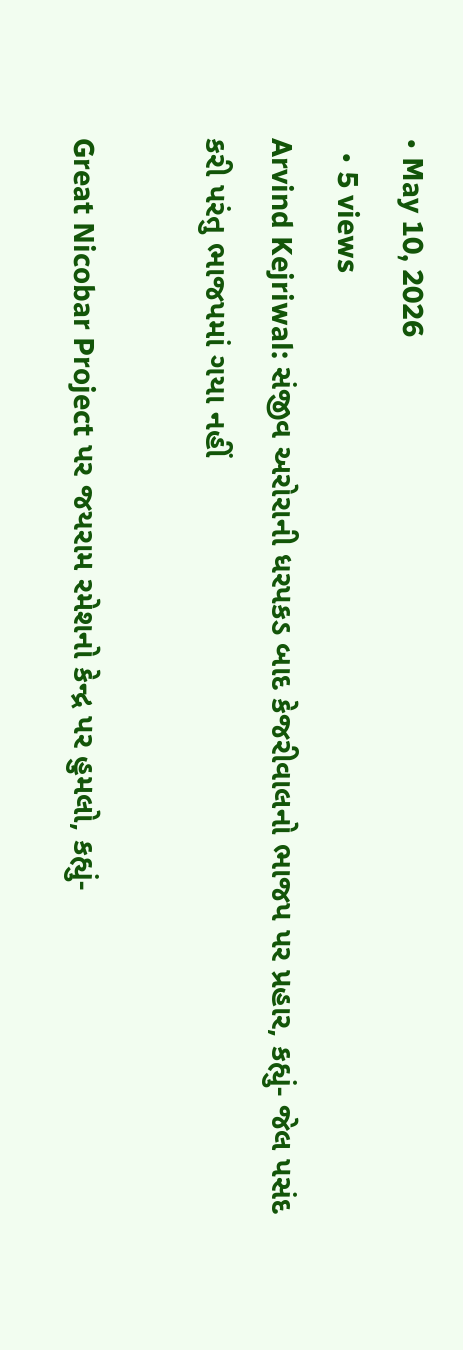• May 10, 2026
  • 5 views
Arvind Kejriwal: સંજીવ અરોરાની ધરપકડ બાદ કેજરીવાલનો ભાજપ પર પ્રહાર, કહ્યું- જેલ પસંદ કરી પરંતુ ભાજપમાં ગયા નહીં

Great Nicobar Project પર જયરામ રમેશનો કેન્દ્ર પર હુમલો, કહ્યું-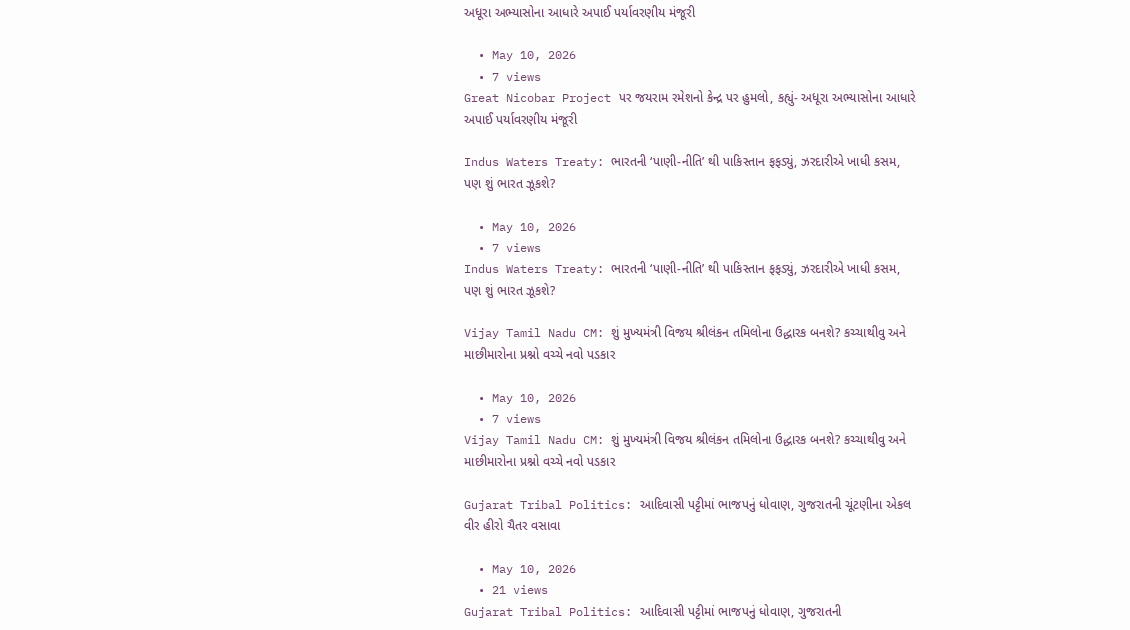અધૂરા અભ્યાસોના આધારે અપાઈ પર્યાવરણીય મંજૂરી

  • May 10, 2026
  • 7 views
Great Nicobar Project પર જયરામ રમેશનો કેન્દ્ર પર હુમલો, કહ્યું- અધૂરા અભ્યાસોના આધારે અપાઈ પર્યાવરણીય મંજૂરી

Indus Waters Treaty: ભારતની ‘પાણી-નીતિ’ થી પાકિસ્તાન ફફડ્યું, ઝરદારીએ ખાધી કસમ, પણ શું ભારત ઝૂકશે?

  • May 10, 2026
  • 7 views
Indus Waters Treaty: ભારતની ‘પાણી-નીતિ’ થી પાકિસ્તાન ફફડ્યું, ઝરદારીએ ખાધી કસમ, પણ શું ભારત ઝૂકશે?

Vijay Tamil Nadu CM: શું મુખ્યમંત્રી વિજય શ્રીલંકન તમિલોના ઉદ્ધારક બનશે? કચ્ચાથીવુ અને માછીમારોના પ્રશ્નો વચ્ચે નવો પડકાર

  • May 10, 2026
  • 7 views
Vijay Tamil Nadu CM: શું મુખ્યમંત્રી વિજય શ્રીલંકન તમિલોના ઉદ્ધારક બનશે? કચ્ચાથીવુ અને માછીમારોના પ્રશ્નો વચ્ચે નવો પડકાર

Gujarat Tribal Politics: આદિવાસી પટ્ટીમાં ભાજપનું ધોવાણ, ગુજરાતની ચૂંટણીના એકલ વીર હીરો ચૈતર વસાવા

  • May 10, 2026
  • 21 views
Gujarat Tribal Politics: આદિવાસી પટ્ટીમાં ભાજપનું ધોવાણ, ગુજરાતની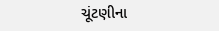ચૂંટણીના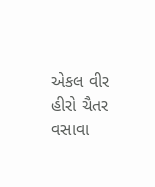એકલ વીર હીરો ચૈતર વસાવા